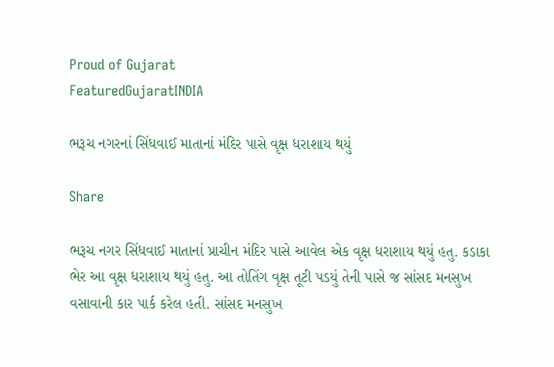Proud of Gujarat
FeaturedGujaratINDIA

ભરૂચ નગરનાં સિંધવાઈ માતાનાં મંદિર પાસે વૃક્ષ ધરાશાય થયું

Share

ભરૂચ નગર સિંધવાઈ માતાનાં પ્રાચીન મંદિર પાસે આવેલ એક વૃક્ષ ધરાશાય થયું હતુ. કડાકા ભેર આ વૃક્ષ ધરાશાય થયું હતુ. આ તોતિંગ વૃક્ષ તૂટી પડયું તેની પાસે જ સાંસદ મનસુખ વસાવાની કાર પાર્ક કરેલ હતી. સાંસદ મનસુખ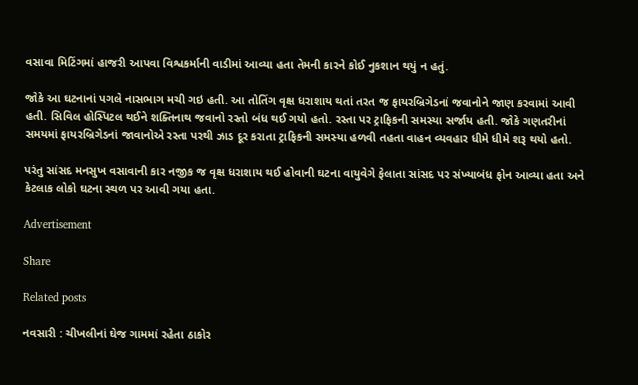વસાવા મિટિંગમાં હાજરી આપવા વિશ્વકર્માની વાડીમાં આવ્યા હતા તેમની કારને કોઈ નુકશાન થયું ન હતું.

જોકે આ ઘટનાનાં પગલે નાસભાગ મચી ગઇ હતી. આ તોતિંગ વૃક્ષ ધરાશાય થતાં તરત જ ફાયરબ્રિગેડનાં જવાનોને જાણ કરવામાં આવી હતી. સિવિલ હોસ્પિટલ થઈને શક્તિનાથ જવાનો રસ્તો બંધ થઈ ગયો હતો. રસ્તા પર ટ્રાફિકની સમસ્યા સર્જાય હતી. જોકે ગણતરીનાં સમયમાં ફાયરબ્રિગેડનાં જાવાનોએ રસ્તા પરથી ઝાડ દૂર કરાતા ટ્રાફિકની સમસ્યા હળવી તહતા વાહન વ્યવહાર ધીમે ધીમે શરૂ થયો હતો.

પરંતુ સાંસદ મનસુખ વસાવાની કાર નજીક જ વૃક્ષ ધરાશાય થઈ હોવાની ઘટના વાયુવેગે ફેલાતા સાંસદ પર સંખ્યાબંધ ફોન આવ્યા હતા અને કેટલાક લોકો ઘટના સ્થળ પર આવી ગયા હતા.

Advertisement

Share

Related posts

નવસારી : ચીખલીનાં ઘેજ ગામમાં રહેતા ઠાકોર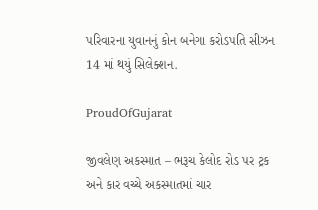પરિવારના યુવાનનું કોન બનેગા કરોડપતિ સીઝન 14 માં થયું સિલેક્શન.

ProudOfGujarat

જીવલેણ અકસ્માત – ભરૂચ કેલોદ રોડ પર ટ્રક અને કાર વચ્ચે અકસ્માતમાં ચાર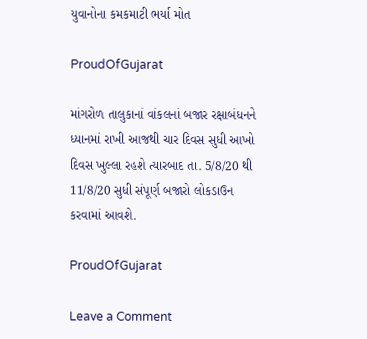યુવાનોના કમકમાટી ભર્યા મોત

ProudOfGujarat

માંગરોળ તાલુકાનાં વાંકલનાં બજાર રક્ષાબંધનને ધ્યાનમાં રાખી આજથી ચાર દિવસ સુધી આખો દિવસ ખુલ્લા રહશે ત્યારબાદ તા. 5/8/20 થી 11/8/20 સુધી સંપૂર્ણ બજારો લોકડાઉન કરવામાં આવશે.

ProudOfGujarat

Leave a Comment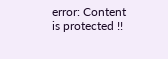error: Content is protected !!